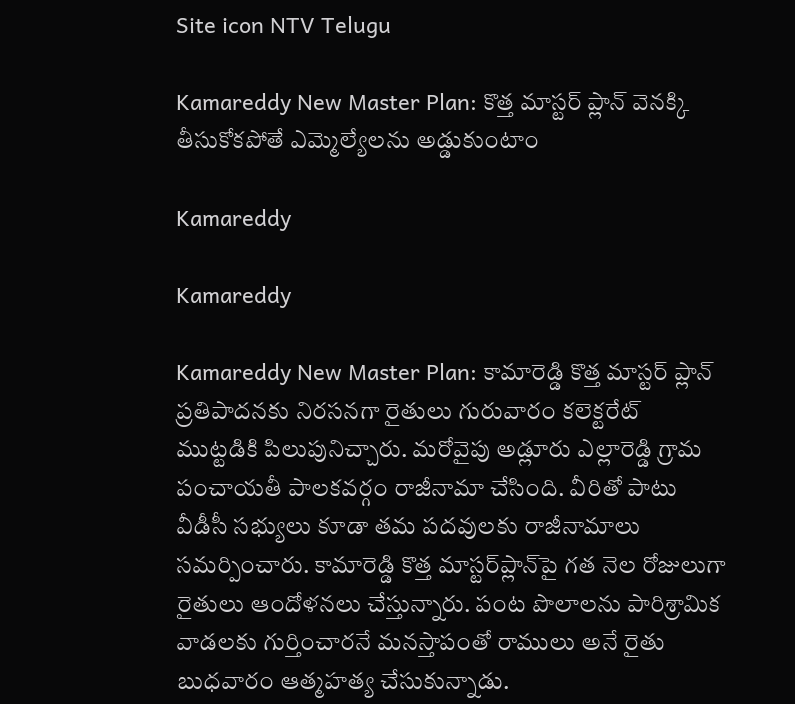Site icon NTV Telugu

Kamareddy New Master Plan: కొత్త మాస్టర్ ప్లాన్ వెనక్కి తీసుకోకపోతే ఎమ్మెల్యేలను అడ్డుకుంటాం

Kamareddy

Kamareddy

Kamareddy New Master Plan: కామారెడ్డి కొత్త మాస్టర్ ప్లాన్ ప్రతిపాదనకు నిరసనగా రైతులు గురువారం కలెక్టరేట్ ముట్టడికి పిలుపునిచ్చారు. మరోవైపు అడ్లూరు ఎల్లారెడ్డి గ్రామ పంచాయతీ పాలకవర్గం రాజీనామా చేసింది. వీరితో పాటు వీడీసీ సభ్యులు కూడా తమ పదవులకు రాజీనామాలు సమర్పించారు. కామారెడ్డి కొత్త మాస్టర్‌ప్లాన్‌పై గత నెల రోజులుగా రైతులు ఆందోళనలు చేస్తున్నారు. పంట పొలాలను పారిశ్రామిక వాడలకు గుర్తించారనే మనస్తాపంతో రాములు అనే రైతు బుధవారం ఆత్మహత్య చేసుకున్నాడు.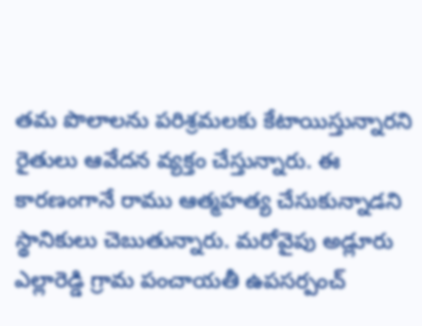తమ పొలాలను పరిశ్రమలకు కేటాయిస్తున్నారని రైతులు ఆవేదన వ్యక్తం చేస్తున్నారు. ఈ కారణంగానే రాము ఆత్మహత్య చేసుకున్నాడని స్థానికులు చెబుతున్నారు. మరోవైపు అడ్లూరు ఎల్లారెడ్డి గ్రామ పంచాయతీ ఉపసర్పంచ్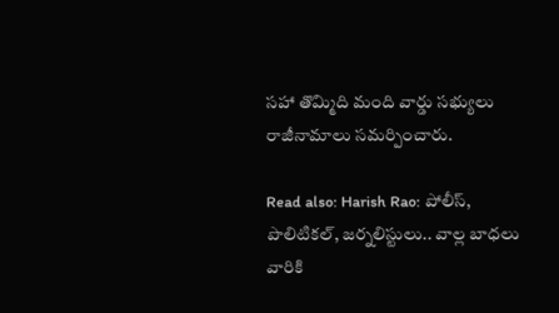సహా తొమ్మిది మంది వార్డు సభ్యులు రాజీనామాలు సమర్పించారు.

Read also: Harish Rao: పోలీస్, పొలిటికల్, జర్నలిస్టులు.. వాల్ల బాధలు వారికి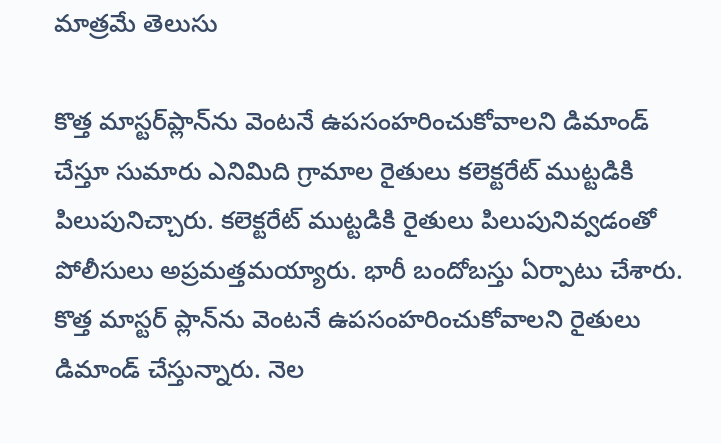మాత్రమే తెలుసు

కొత్త మాస్టర్‌ప్లాన్‌ను వెంటనే ఉపసంహరించుకోవాలని డిమాండ్ చేస్తూ సుమారు ఎనిమిది గ్రామాల రైతులు కలెక్టరేట్ ముట్టడికి పిలుపునిచ్చారు. కలెక్టరేట్‌ ముట్టడికి రైతులు పిలుపునివ్వడంతో పోలీసులు అప్రమత్తమయ్యారు. భారీ బందోబస్తు ఏర్పాటు చేశారు. కొత్త మాస్టర్ ప్లాన్‌ను వెంటనే ఉపసంహరించుకోవాలని రైతులు డిమాండ్ చేస్తున్నారు. నెల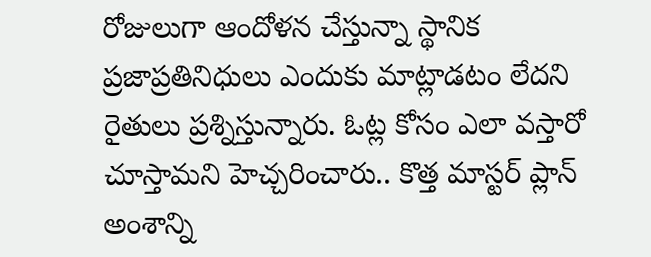రోజులుగా ఆందోళన చేస్తున్నా స్థానిక ప్రజాప్రతినిధులు ఎందుకు మాట్లాడటం లేదని రైతులు ప్రశ్నిస్తున్నారు. ఓట్ల కోసం ఎలా వస్తారో చూస్తామని హెచ్చరించారు.. కొత్త మాస్టర్ ప్లాన్ అంశాన్ని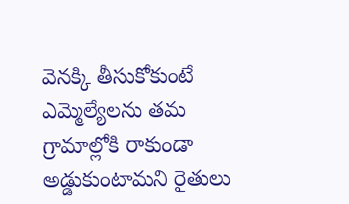వెనక్కి తీసుకోకుంటే ఎమ్మెల్యేలను తమ గ్రామాల్లోకి రాకుండా అడ్డుకుంటామని రైతులు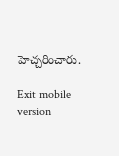హెచ్చరించారు.

Exit mobile version